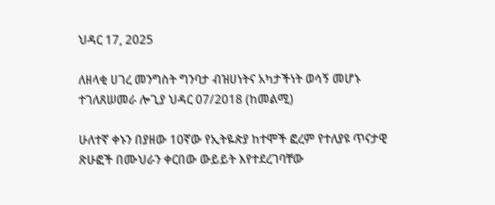ህዳር 17, 2025

ለዘላቂ ሀገረ መንግስት ግንባታ ብዝሀነትና አካታችነት ወሳኝ መሆኑ ተገለጸሠመራ ሎጊያ ህዳር 07/2018 (ከመልሚ)

ሁለተኛ ቀኑን በያዘው 10ኛው የኢትዬጵያ ከተሞች ፎረም የተለያዩ ጥናታዊ ጽሁፎች በሙህራን ቀርበው ውይይት እየተደረገባቸው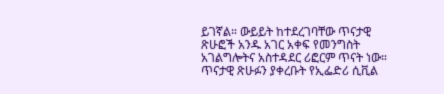ይገኛል። ውይይት ከተደረገባቸው ጥናታዊ ጽሁፎች አንዱ አገር አቀፍ የመንግስት አገልግሎትና አስተዳደር ሪፎርም ጥናት ነው። ጥናታዊ ጽሁፉን ያቀረቡት የኢፌድሪ ሲቪል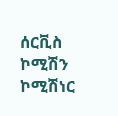ሰርቪስ ኮሚሽን ኮሚሽነር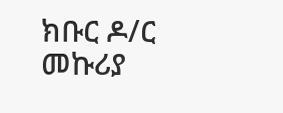ክቡር ዶ/ር መኩሪያ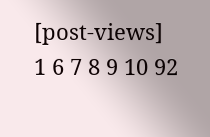[post-views]
1 6 7 8 9 10 92